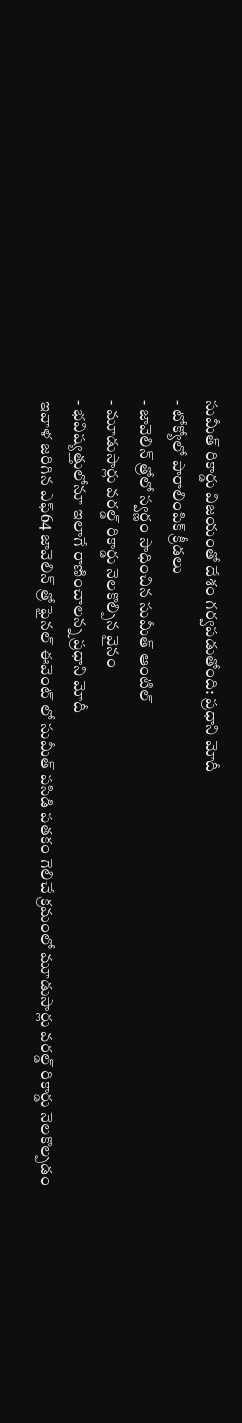సుమీత్ రికార్డు విజయంతో దేశం గర్వపడుతోంది: ప్రధాని మోదీ
- టోక్యోలో పారాలింపిక్ క్రీడలు
- జావెలిన్ త్రోలో స్వర్ణం సాధించిన సుమీత్ ఆంటిల్
- మూడుసార్లు వరల్డ్ రికార్డు నెలకొల్పిన వైనం
- భవిష్యత్తులోనూ ఇలాగే రాణించాలన్న ప్రధాని మోదీ
ఇవాళ జరిగిన ఎఫ్64 జావెలిన్ త్రో ఫైనల్ ఈవెంట్ లో సుమీత్ పసిడి పతకం గెలిచే క్రమంలో మూడుసార్లు వరల్డ్ రికార్డు నెలకొల్పడం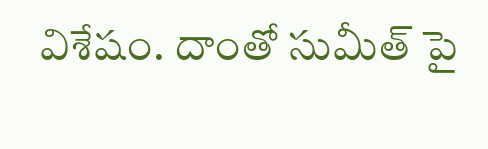విశేషం. దాంతో సుమీత్ పై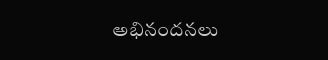అభినందనలు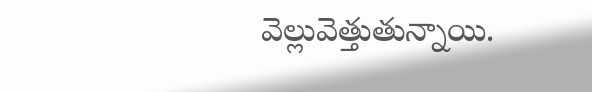వెల్లువెత్తుతున్నాయి.